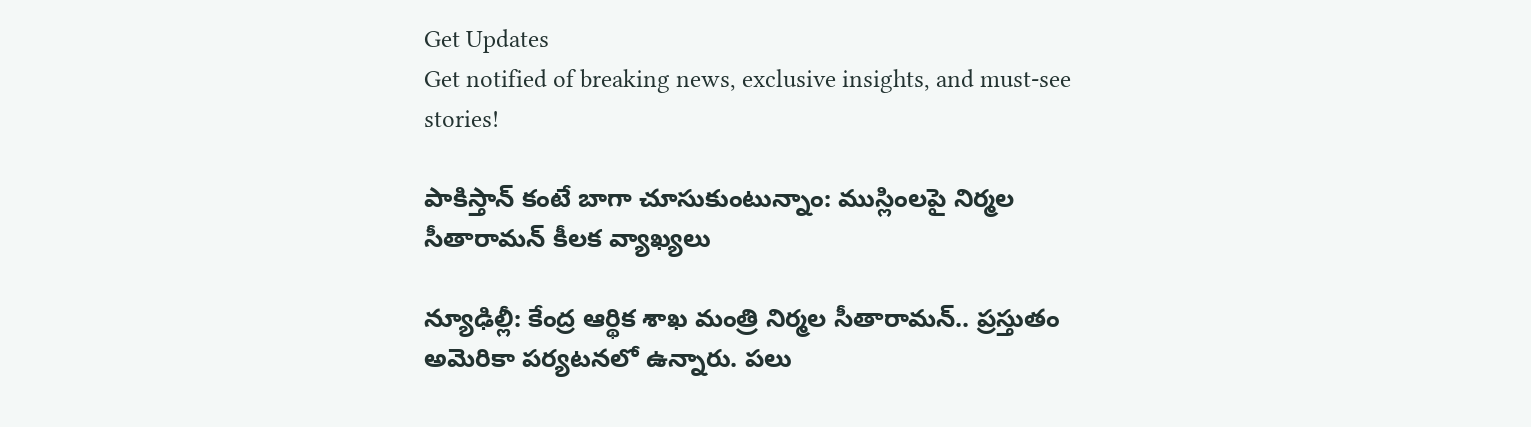Get Updates
Get notified of breaking news, exclusive insights, and must-see stories!

పాకిస్తాన్ కంటే బాగా చూసుకుంటున్నాం: ముస్లింలపై నిర్మల సీతారామన్ కీలక వ్యాఖ్యలు

న్యూఢిల్లీ: కేంద్ర ఆర్థిక శాఖ మంత్రి నిర్మల సీతారామన్.. ప్రస్తుతం అమెరికా పర్యటనలో ఉన్నారు. పలు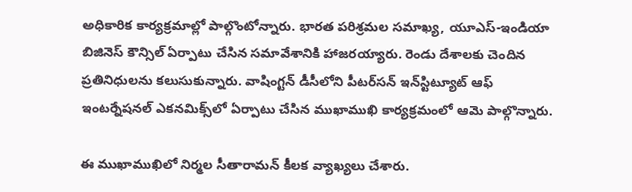అధికారిక కార్యక్రమాల్లో పాల్గొంటోన్నారు. భారత పరిశ్రమల సమాఖ్య, యూఎస్-ఇండియా బిజినెస్ కౌన్సిల్ ఏర్పాటు చేసిన సమావేశానికి హాజరయ్యారు. రెండు దేశాలకు చెందిన ప్రతినిధులను కలుసుకున్నారు. వాషింగ్టన్ డీసీలోని పీటర్‌సన్ ఇన్‌స్టిట్యూట్ ఆఫ్ ఇంటర్నేషనల్ ఎకనమిక్స్‌లో ఏర్పాటు చేసిన ముఖాముఖి కార్యక్రమంలో ఆమె పాల్గొన్నారు.

ఈ ముఖాముఖిలో నిర్మల సీతారామన్ కీలక వ్యాఖ్యలు చేశారు.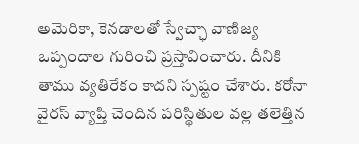అమెరికా, కెనడాలతో స్వేచ్ఛా వాణిజ్య ఒప్పందాల గురించి ప్రస్తావించారు. దీనికి తాము వ్యతిరేకం కాదని స్పష్టం చేశారు. కరోనా వైరస్ వ్యాప్తి చెందిన పరిస్థితుల వల్ల తలెత్తిన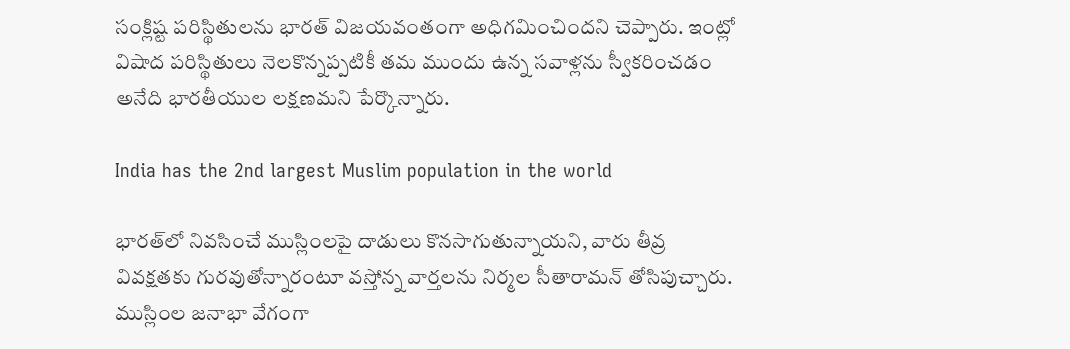సంక్లిష్ట పరిస్థితులను భారత్ విజయవంతంగా అధిగమించిందని చెప్పారు. ఇంట్లో విషాద పరిస్థితులు నెలకొన్నప్పటికీ తమ ముందు ఉన్న సవాళ్లను స్వీకరించడం అనేది భారతీయుల లక్షణమని పేర్కొన్నారు.

India has the 2nd largest Muslim population in the world

భారత్‌లో నివసించే ముస్లింలపై దాడులు కొనసాగుతున్నాయని, వారు తీవ్ర వివక్షతకు గురవుతోన్నారంటూ వస్తోన్న వార్తలను నిర్మల సీతారామన్ తోసిపుచ్చారు. ముస్లింల జనాభా వేగంగా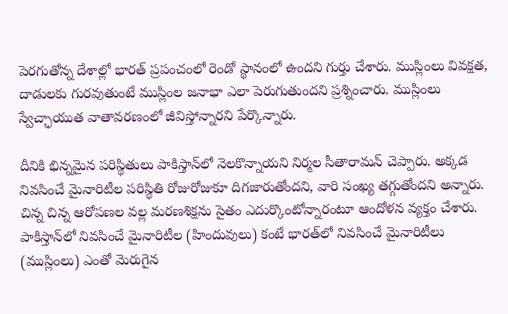పెరగుతోన్న దేశాల్లో భారత్ ప్రపంచంలో రెండో స్థానంలో ఉందని గుర్తు చేశారు. ముస్లింలు వివక్షత, దాడులకు గురవుతుంటే ముస్లింల జనాభా ఎలా పెరుగుతుందని ప్రశ్నించారు. ముస్లింలు స్వేచ్ఛాయుత వాతావరణంలో జీవిస్తోన్నారని పేర్కొన్నారు.

దీనికి భిన్నమైన పరిస్థితులు పాకిస్తాన్‌లో నెలకొన్నాయని నిర్మల సీతారామన్ చెప్పారు. అక్కడ నివసించే మైనారిటీల పరిస్థితి రోజురోజుకూ దిగజారుతోందని, వారి సంఖ్య తగ్గుతోందని అన్నారు. చిన్న చిన్న ఆరోపణల వల్ల మరణశిక్షను సైతం ఎదుర్కొంటోన్నారంటూ ఆందోళన వ్యక్తం చేశారు. పాకిస్తాన్‌లో నివసించే మైనారిటీల (హిందువులు) కంటే భారత్‌లో నివసించే మైనారిటీలు (ముస్లింలు) ఎంతో మెరుగైన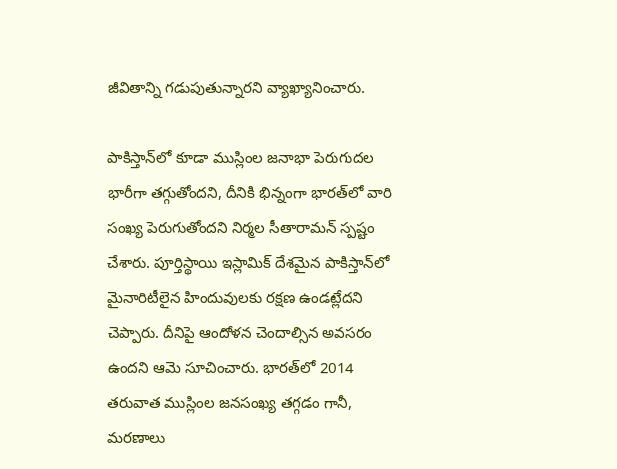జీవితాన్ని గడుపుతున్నారని వ్యాఖ్యానించారు.

పాకిస్తాన్‌‌లో కూడా ముస్లింల జనాభా పెరుగుదల భారీగా తగ్గుతోందని, దీనికి భిన్నంగా భారత్‌లో వారి సంఖ్య పెరుగుతోందని నిర్మల సీతారామన్ స్పష్టం చేశారు. పూర్తిస్థాయి ఇస్లామిక్ దేశమైన పాకిస్తాన్‌లో మైనారిటీలైన హిందువులకు రక్షణ ఉండట్లేదని చెప్పారు. దీనిపై ఆందోళన చెందాల్సిన అవసరం ఉందని ఆమె సూచించారు. భారత్‌లో 2014 తరువాత ముస్లింల జనసంఖ్య తగ్గడం గానీ, మరణాలు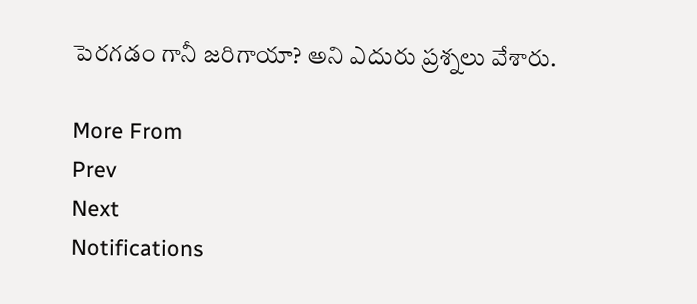పెరగడం గానీ జరిగాయా? అని ఎదురు ప్రశ్నలు వేశారు.

More From
Prev
Next
Notifications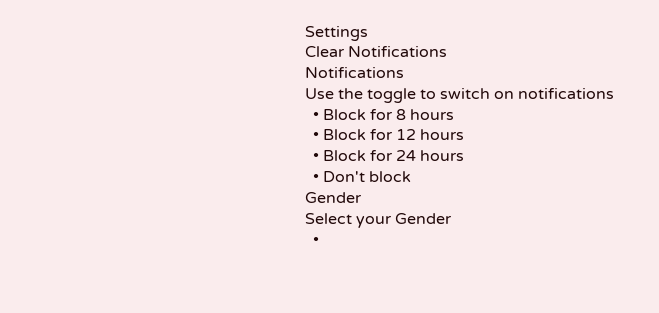Settings
Clear Notifications
Notifications
Use the toggle to switch on notifications
  • Block for 8 hours
  • Block for 12 hours
  • Block for 24 hours
  • Don't block
Gender
Select your Gender
  •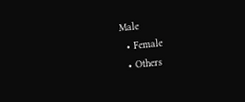Male
  • Female
  • Others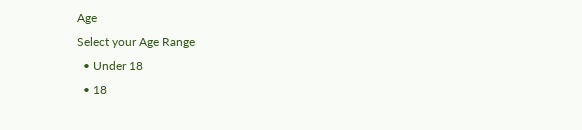Age
Select your Age Range
  • Under 18
  • 18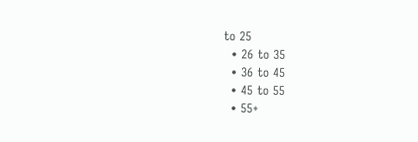to 25
  • 26 to 35
  • 36 to 45
  • 45 to 55
  • 55+